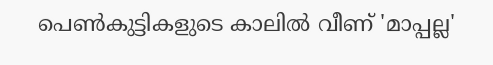പെണ്‍കുട്ടികളുടെ കാലില്‍ വീണ് 'മാപ്പല്ല'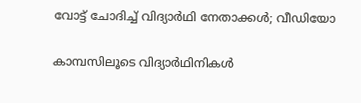വോട്ട് ചോദിച്ച് വിദ്യാര്‍ഥി നേതാക്കള്‍; വീഡിയോ

കാമ്പസിലൂടെ വിദ്യാര്‍ഥിനികള്‍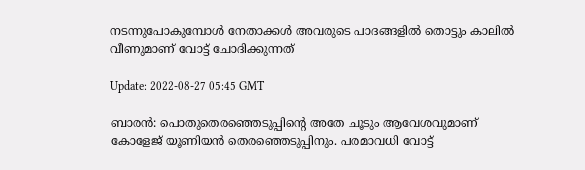നടന്നുപോകുമ്പോള്‍ നേതാക്കള്‍ അവരുടെ പാദങ്ങളില്‍ തൊട്ടും കാലില്‍ വീണുമാണ് വോട്ട് ചോദിക്കുന്നത്

Update: 2022-08-27 05:45 GMT

ബാരന്‍: പൊതുതെരഞ്ഞെടുപ്പിന്‍റെ അതേ ചൂടും ആവേശവുമാണ് കോളേജ് യൂണിയന്‍ തെരഞ്ഞെടുപ്പിനും. പരമാവധി വോട്ട്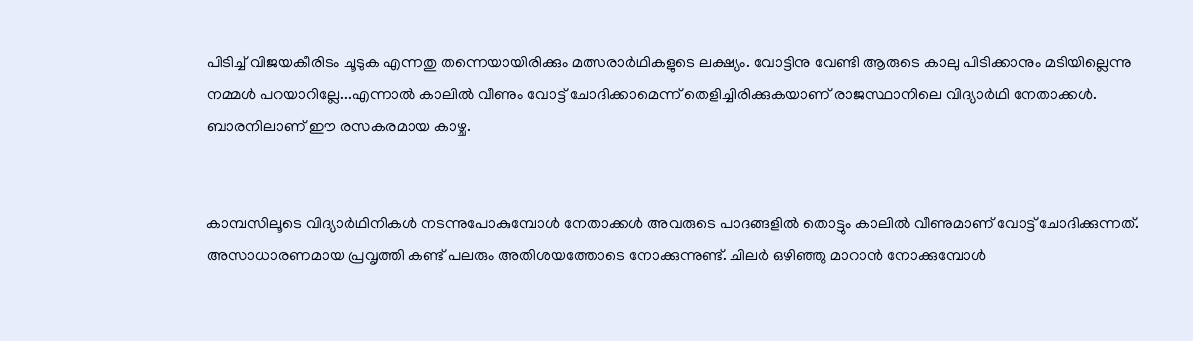പിടിച്ച് വിജയകീരിടം ചൂടുക എന്നതു തന്നെയായിരിക്കും മത്സരാര്‍ഥികളുടെ ലക്ഷ്യം. വോട്ടിനു വേണ്ടി ആരുടെ കാലു പിടിക്കാനും മടിയില്ലെന്നു നമ്മള്‍ പറയാറില്ലേ...എന്നാല്‍ കാലില്‍ വീണും വോട്ട് ചോദിക്കാമെന്ന് തെളിച്ചിരിക്കുകയാണ് രാജസ്ഥാനിലെ വിദ്യാര്‍ഥി നേതാക്കള്‍. ബാരനിലാണ് ഈ രസകരമായ കാഴ്ച.


കാമ്പസിലൂടെ വിദ്യാര്‍ഥിനികള്‍ നടന്നുപോകുമ്പോള്‍ നേതാക്കള്‍ അവരുടെ പാദങ്ങളില്‍ തൊട്ടും കാലില്‍ വീണുമാണ് വോട്ട് ചോദിക്കുന്നത്. അസാധാരണമായ പ്രവൃത്തി കണ്ട് പലരും അതിശയത്തോടെ നോക്കുന്നുണ്ട്. ചിലര്‍ ഒഴിഞ്ഞു മാറാന്‍ നോക്കുമ്പോള്‍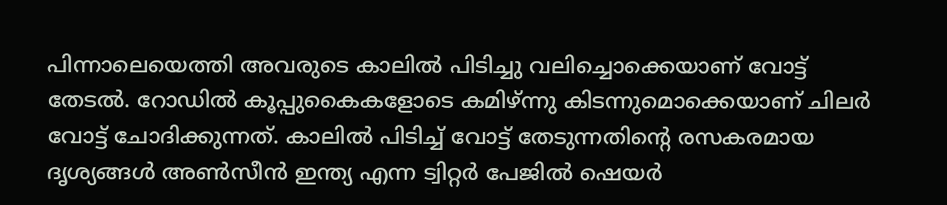പിന്നാലെയെത്തി അവരുടെ കാലില്‍ പിടിച്ചു വലിച്ചൊക്കെയാണ് വോട്ട് തേടല്‍. റോഡില്‍ കൂപ്പുകൈകളോടെ കമിഴ്ന്നു കിടന്നുമൊക്കെയാണ് ചിലര്‍ വോട്ട് ചോദിക്കുന്നത്. കാലില്‍ പിടിച്ച് വോട്ട് തേടുന്നതിന്‍റെ രസകരമായ ദൃശ്യങ്ങള്‍ അണ്‍സീന്‍ ഇന്ത്യ എന്ന ട്വിറ്റര്‍ പേജില്‍ ഷെയര്‍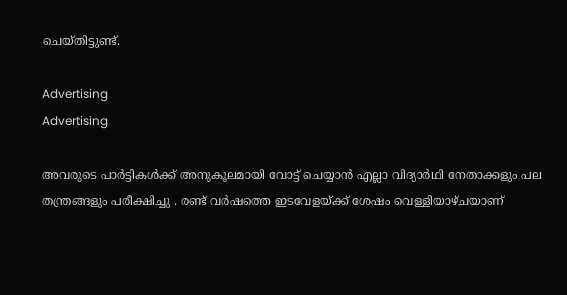ചെയ്തിട്ടുണ്ട്.

Advertising
Advertising

അവരുടെ പാർട്ടികൾക്ക് അനുകൂലമായി വോട്ട് ചെയ്യാൻ എല്ലാ വിദ്യാർഥി നേതാക്കളും പല തന്ത്രങ്ങളും പരീക്ഷിച്ചു . രണ്ട് വർഷത്തെ ഇടവേളയ്ക്ക് ശേഷം വെള്ളിയാഴ്ചയാണ്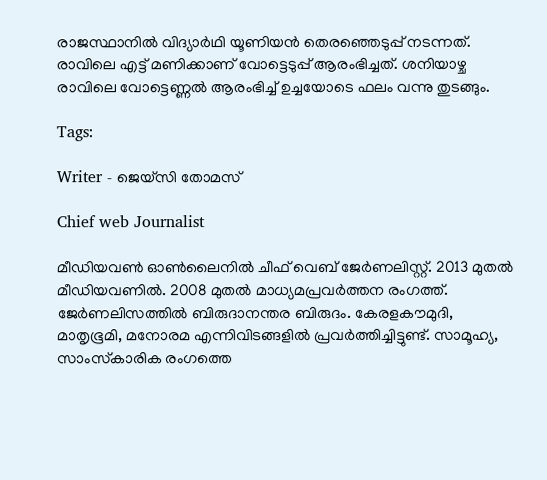രാജസ്ഥാനിൽ വിദ്യാർഥി യൂണിയൻ തെരഞ്ഞെടുപ്പ് നടന്നത്. രാവിലെ എട്ട് മണിക്കാണ് വോട്ടെടുപ്പ് ആരംഭിച്ചത്. ശനിയാഴ്ച രാവിലെ വോട്ടെണ്ണൽ ആരംഭിച്ച് ഉച്ചയോടെ ഫലം വന്നു തുടങ്ങും.

Tags:

Writer - ജെയ്സി തോമസ്

Chief web Journalist

മീഡിയവൺ ഓൺലൈനിൽ ചീഫ് വെബ് ജേർണലിസ്റ്റ്. 2013 മുതൽ മീഡിയവണിൽ. 2008 മുതൽ മാധ്യമപ്രവർത്തന രംഗത്ത്. ജേർണലിസത്തിൽ ബിരുദാനന്തര ബിരുദം. കേരളകൗമുദി, മാതൃഭൂമി, മനോരമ എന്നിവിടങ്ങളിൽ പ്രവർത്തിച്ചിട്ടുണ്ട്. സാമൂഹ്യ, സാംസ്‌കാരിക രംഗത്തെ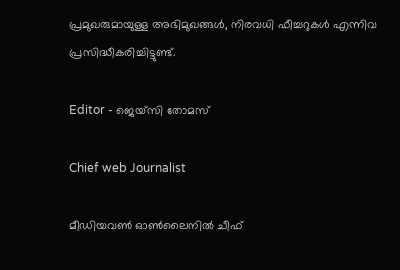പ്രമുഖരുമായുള്ള അഭിമുഖങ്ങൾ, നിരവധി ഫീച്ചറുകൾ എന്നിവ പ്രസിദ്ധീകരിച്ചിട്ടുണ്ട്.

Editor - ജെയ്സി തോമസ്

Chief web Journalist

മീഡിയവൺ ഓൺലൈനിൽ ചീഫ്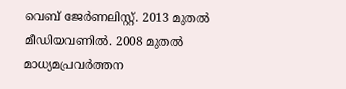വെബ് ജേർണലിസ്റ്റ്. 2013 മുതൽ മീഡിയവണിൽ. 2008 മുതൽ മാധ്യമപ്രവർത്തന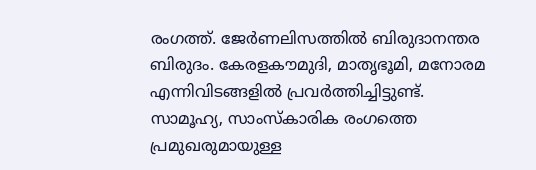രംഗത്ത്. ജേർണലിസത്തിൽ ബിരുദാനന്തര ബിരുദം. കേരളകൗമുദി, മാതൃഭൂമി, മനോരമ എന്നിവിടങ്ങളിൽ പ്രവർത്തിച്ചിട്ടുണ്ട്. സാമൂഹ്യ, സാംസ്‌കാരിക രംഗത്തെ പ്രമുഖരുമായുള്ള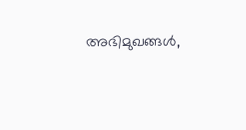അഭിമുഖങ്ങൾ,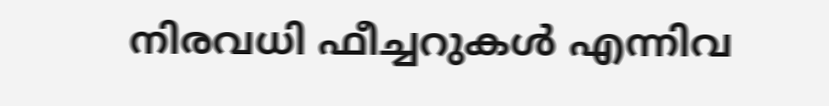നിരവധി ഫീച്ചറുകൾ എന്നിവ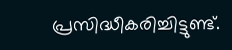പ്രസിദ്ധീകരിച്ചിട്ടുണ്ട്.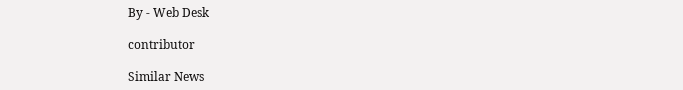By - Web Desk

contributor

Similar News